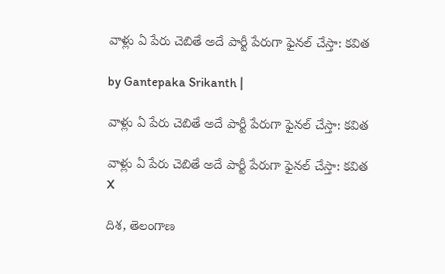వాళ్లు ఏ పేరు చెబితే అదే పార్టీ పేరుగా ఫైనల్ చేస్తా: కవిత

by Gantepaka Srikanth |

వాళ్లు ఏ పేరు చెబితే అదే పార్టీ పేరుగా ఫైనల్ చేస్తా: కవిత

వాళ్లు ఏ పేరు చెబితే అదే పార్టీ పేరుగా ఫైనల్ చేస్తా: కవిత
X

దిశ, తెలంగాణ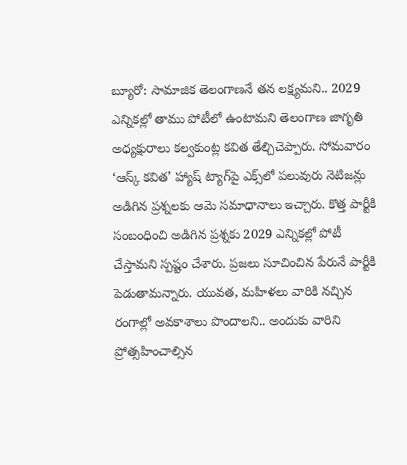బ్యూరో: సామాజిక తెలంగాణనే తన లక్ష్యమని.. 2029 ఎన్నికల్లో తాము పోటీలో ఉంటామని తెలంగాణ జాగృతి అధ్యక్షురాలు కల్వకుంట్ల కవిత తేల్చిచెప్పారు. సోమవారం ‘ఆస్క్ కవిత’ హ్యాష్ ట్యాగ్‌పై ఎక్స్‌లో పలువురు నెటిజన్లు అడిగిన ప్రశ్నలకు ఆమె సమాధానాలు ఇచ్చారు. కొత్త పార్టీకి సంబంధించి అడిగిన ప్రశ్నకు 2029 ఎన్నికల్లో పోటీ చేస్తామని స్పష్టం చేశారు. ప్రజలు సూచించిన పేరునే పార్టీకి పెడుతామన్నారు. యువత, మహిళలు వారికి నచ్చిన రంగాల్లో అవకాశాలు పొందాలని.. అందుకు వారిని ప్రోత్సహించాల్సిన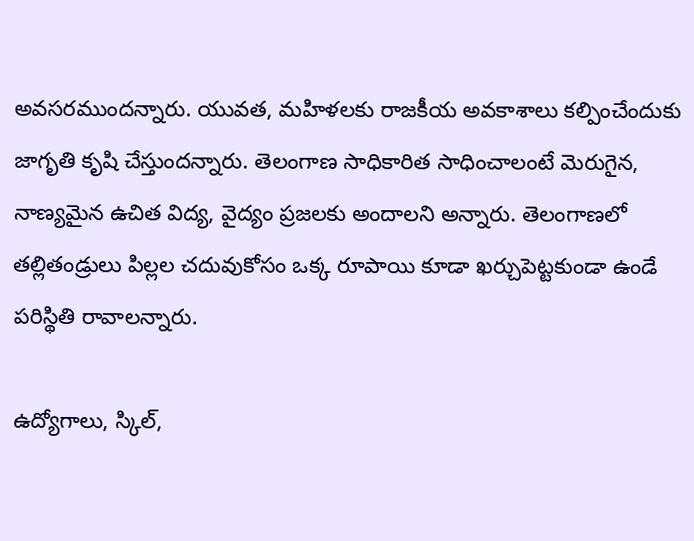అవసరముందన్నారు. యువత, మహిళలకు రాజకీయ అవకాశాలు కల్పించేందుకు జాగృతి కృషి చేస్తుందన్నారు. తెలంగాణ సాధికారిత సాధించాలంటే మెరుగైన, నాణ్యమైన ఉచిత విద్య, వైద్యం ప్రజలకు అందాలని అన్నారు. తెలంగాణలో తల్లితండ్రులు పిల్లల చదువుకోసం ఒక్క రూపాయి కూడా ఖర్చుపెట్టకుండా ఉండే పరిస్థితి రావాలన్నారు.

ఉద్యోగాలు, స్కిల్,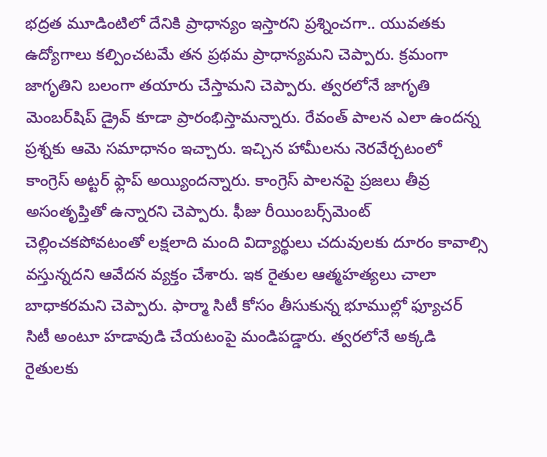భద్రత మూడింటిలో దేనికి ప్రాధాన్యం ఇస్తారని ప్రశ్నించగా.. యువతకు ఉద్యోగాలు కల్పించటమే తన ప్రథమ ప్రాధాన్యమని చెప్పారు. క్రమంగా జాగృతిని బలంగా తయారు చేస్తామని చెప్పారు. త్వరలోనే జాగృతి మెంబర్‌షిప్ డ్రైవ్ కూడా ప్రారంభిస్తామన్నారు. రేవంత్ పాలన ఎలా ఉందన్న ప్రశ్నకు ఆమె సమాధానం ఇచ్చారు. ఇచ్చిన హామీలను నెరవేర్చటంలో కాంగ్రెస్ అట్టర్ ఫ్లాప్ అయ్యిందన్నారు. కాంగ్రెస్ పాలనపై ప్రజలు తీవ్ర అసంతృప్తితో ఉన్నారని చెప్పారు. ఫీజు రీయింబర్స్‌మెంట్ చెల్లించకపోవటంతో లక్షలాది మంది విద్యార్థులు చదువులకు దూరం కావాల్సి వస్తున్నదని ఆవేదన వ్యక్తం చేశారు. ఇక రైతుల ఆత్మహత్యలు చాలా బాధాకరమని చెప్పారు. ఫార్మా సిటీ కోసం తీసుకున్న భూముల్లో ఫ్యూచర్ సిటీ అంటూ హడావుడి చేయటంపై మండిపడ్డారు. త్వరలోనే అక్కడి రైతులకు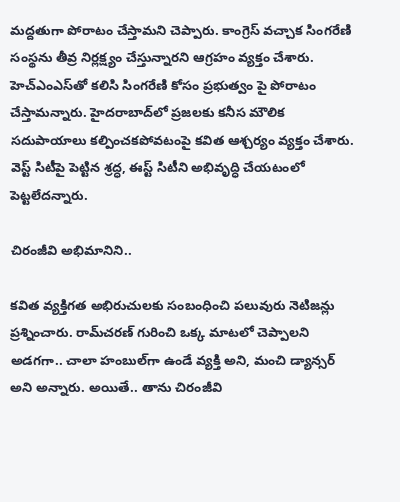మద్దతుగా పోరాటం చేస్తామని చెప్పారు. కాంగ్రెస్ వచ్చాక సింగరేణి సంస్థను తీవ్ర నిర్లక్ష్యం చేస్తున్నారని ఆగ్రహం వ్యక్తం చేశారు. హెచ్ఎంఎస్‌తో కలిసి సింగరేణి కోసం ప్రభుత్వం పై పోరాటం చేస్తామన్నారు. హైదరాబాద్‌లో ప్రజలకు కనీస మౌలిక సదుపాయాలు కల్పించకపోవటంపై కవిత ఆశ్చర్యం వ్యక్తం చేశారు. వెస్ట్ సిటీపై పెట్టిన శ్రద్ధ, ఈస్ట్ సిటీని అభివృద్ధి చేయటంలో పెట్టలేదన్నారు.

చిరంజీవి అభిమానిని..

కవిత వ్యక్తిగత అభిరుచులకు సంబంధించి పలువురు నెటిజన్లు ప్రశ్నించారు. రామ్‌చరణ్ గురించి ఒక్క మాటలో చెప్పాలని అడగగా.. చాలా హంబుల్‌గా ఉండే వ్యక్తి అని, మంచి డ్యాన్సర్ అని అన్నారు. అయితే.. తాను చిరంజీవి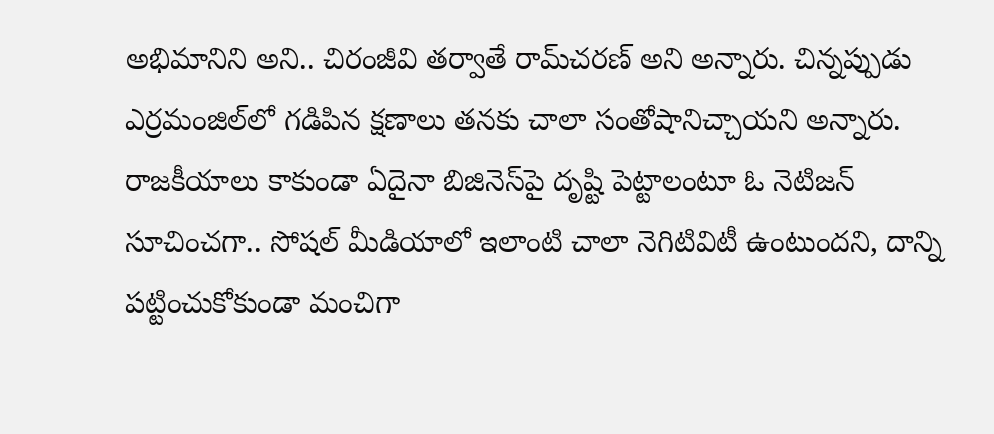అభిమానిని అని.. చిరంజీవి తర్వాతే రామ్‌చరణ్ అని అన్నారు. చిన్నప్పుడు ఎర్రమంజిల్‌లో గడిపిన క్షణాలు తనకు చాలా సంతోషానిచ్చాయని అన్నారు. రాజకీయాలు కాకుండా ఏదైనా బిజినెస్‌పై దృష్టి పెట్టాలంటూ ఓ నెటిజన్ సూచించగా.. సోషల్ మీడియాలో ఇలాంటి చాలా నెగిటివిటీ ఉంటుందని, దాన్ని పట్టించుకోకుండా మంచిగా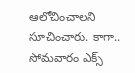ఆలోచించాలని సూచించారు. కాగా.. సోమవారం ఎక్స్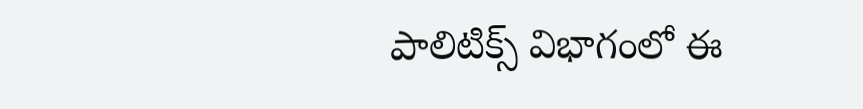పాలిటిక్స్ విభాగంలో ఈ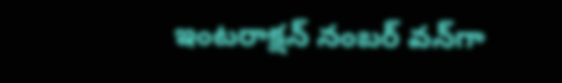ఇంటరాక్షన్ నంబర్ వన్‌గా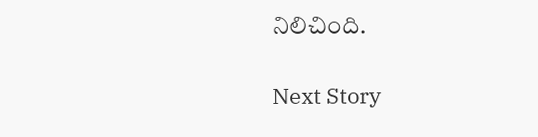నిలిచింది.

Next Story